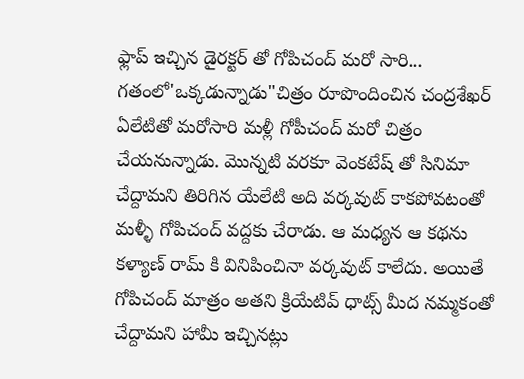ఫ్లాప్ ఇచ్చిన డైరక్టర్ తో గోపిచంద్ మరో సారి...
గతంలో'ఒక్కడున్నాడు"చిత్రం రూపొందించిన చంద్రశేఖర్ ఏలేటితో మరోసారి మళ్లీ గోపీచంద్ మరో చిత్రం చేయనున్నాడు. మొన్నటి వరకూ వెంకటేష్ తో సినిమా చేద్దామని తిరిగిన యేలేటి అది వర్కవుట్ కాకపోవటంతో మళ్ళీ గోపిచంద్ వద్దకు చేరాడు. ఆ మధ్యన ఆ కథను కళ్యాణ్ రామ్ కి వినిపించినా వర్కవుట్ కాలేదు. అయితే గోపిచంద్ మాత్రం అతని క్రియేటివ్ ధాట్స్ మీద నమ్మకంతో చేద్దామని హామీ ఇచ్చినట్లు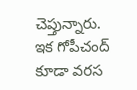చెప్తున్నారు. ఇక గోపీచంద్ కూడా వరస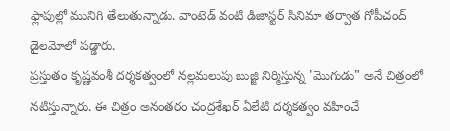ఫ్లాపుల్లో మునిగి తేలుతున్నాడు. వాంటెడ్ వంటి డిజాస్టర్ సినిమా తర్వాత గోపీచంద్ డైలమోలో పడ్డారు.
ప్రస్తుతం కృష్ణవంశీ దర్శకత్వంలో నల్లమలుపు బుజ్జి నిర్మిస్తున్న 'మొగుడు" అనే చిత్రంలో నటిస్తున్నారు. ఈ చిత్రం అనంతరం చంద్రశేఖర్ ఏలేటి దర్శకత్వం వహించే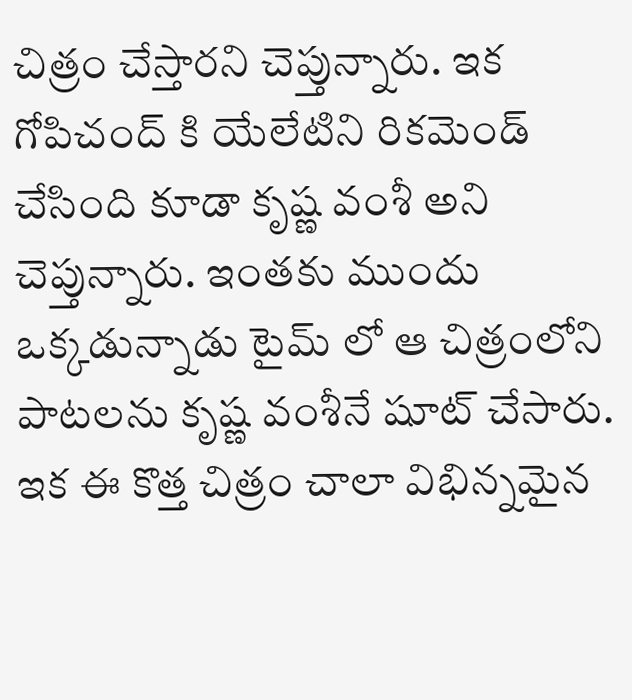చిత్రం చేస్తారని చెప్తున్నారు. ఇక గోపిచంద్ కి యేలేటిని రికమెండ్ చేసింది కూడా కృష్ణ వంశీ అని చెప్తున్నారు. ఇంతకు ముందు ఒక్కడున్నాడు టైమ్ లో ఆ చిత్రంలోని పాటలను కృష్ణ వంశీనే షూట్ చేసారు. ఇక ఈ కొత్త చిత్రం చాలా విభిన్నమైన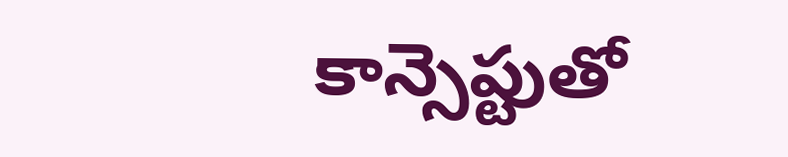కాన్సెప్టుతో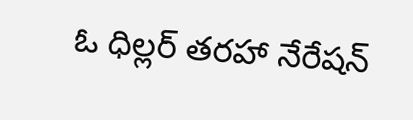ఓ ధిల్లర్ తరహా నేరేషన్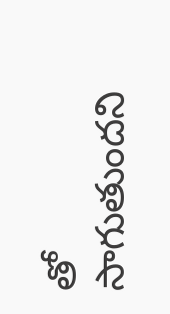తో సాగుతుందని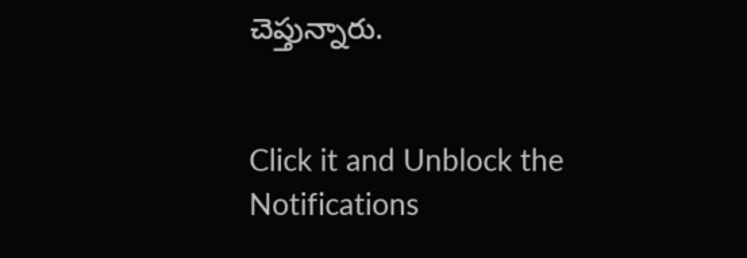చెప్తున్నారు.


Click it and Unblock the Notifications